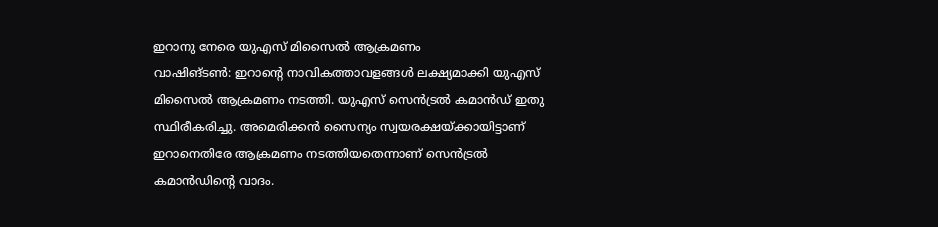ഇറാനു നേരെ യുഎസ് മിസൈൽ ആക്രമണം
വാഷിങ്ടൺ: ഇറാന്റെ നാവികത്താവളങ്ങൾ ലക്ഷ്യമാക്കി യുഎസ് മിസൈൽ ആക്രമണം നടത്തി. യുഎസ് സെൻട്രൽ കമാൻഡ് ഇതു സ്ഥിരീകരിച്ചു. അമെരിക്കൻ സൈന്യം സ്വയരക്ഷയ്ക്കായിട്ടാണ് ഇറാനെതിരേ ആക്രമണം നടത്തിയതെന്നാണ് സെൻട്രൽ കമാൻഡിന്റെ വാദം.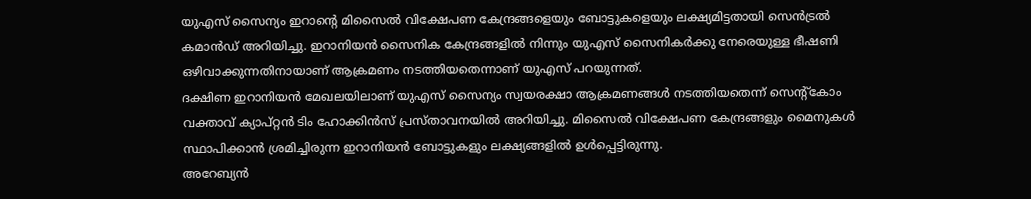യുഎസ് സൈന്യം ഇറാന്റെ മിസൈൽ വിക്ഷേപണ കേന്ദ്രങ്ങളെയും ബോട്ടുകളെയും ലക്ഷ്യമിട്ടതായി സെൻട്രൽ കമാൻഡ് അറിയിച്ചു. ഇറാനിയൻ സൈനിക കേന്ദ്രങ്ങളിൽ നിന്നും യുഎസ് സൈനികർക്കു നേരെയുള്ള ഭീഷണി ഒഴിവാക്കുന്നതിനായാണ് ആക്രമണം നടത്തിയതെന്നാണ് യുഎസ് പറയുന്നത്.
ദക്ഷിണ ഇറാനിയൻ മേഖലയിലാണ് യുഎസ് സൈന്യം സ്വയരക്ഷാ ആക്രമണങ്ങൾ നടത്തിയതെന്ന് സെന്റ്കോം വക്താവ് ക്യാപ്റ്റൻ ടിം ഹോക്കിൻസ് പ്രസ്താവനയിൽ അറിയിച്ചു. മിസൈൽ വിക്ഷേപണ കേന്ദ്രങ്ങളും മൈനുകൾ സ്ഥാപിക്കാൻ ശ്രമിച്ചിരുന്ന ഇറാനിയൻ ബോട്ടുകളും ലക്ഷ്യങ്ങളിൽ ഉൾപ്പെട്ടിരുന്നു.
അറേബ്യൻ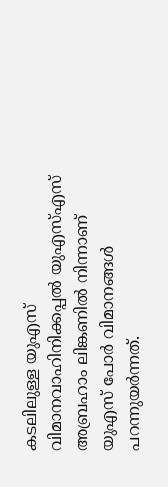കടലിലുള്ള യുഎസ് വിമാനവാഹിനിക്കപ്പൽ യുഎസ്എസ് അബ്രഹാം ലിങ്കണിൽ നിന്നാണ് യുഎസ് പോർ വിമാനങ്ങൾ പറന്നുയർന്നത്.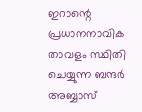ഇറാന്റെ പ്രധാനനാവിക താവളം സ്ഥിതി ചെയ്യുന്ന ബന്ദർ അബ്ബാസ്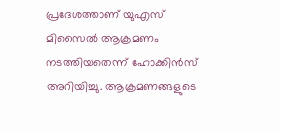പ്രദേശത്താണ് യുഎസ് മിസൈൽ ആക്രമണം നടത്തിയതെന്ന് ഹോക്കിൻസ് അറിയിച്ചു. ആക്രമണങ്ങളുടെ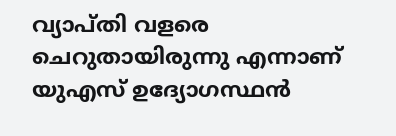വ്യാപ്തി വളരെ ചെറുതായിരുന്നു എന്നാണ് യുഎസ് ഉദ്യോഗസ്ഥൻ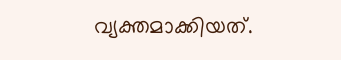വ്യക്തമാക്കിയത്.